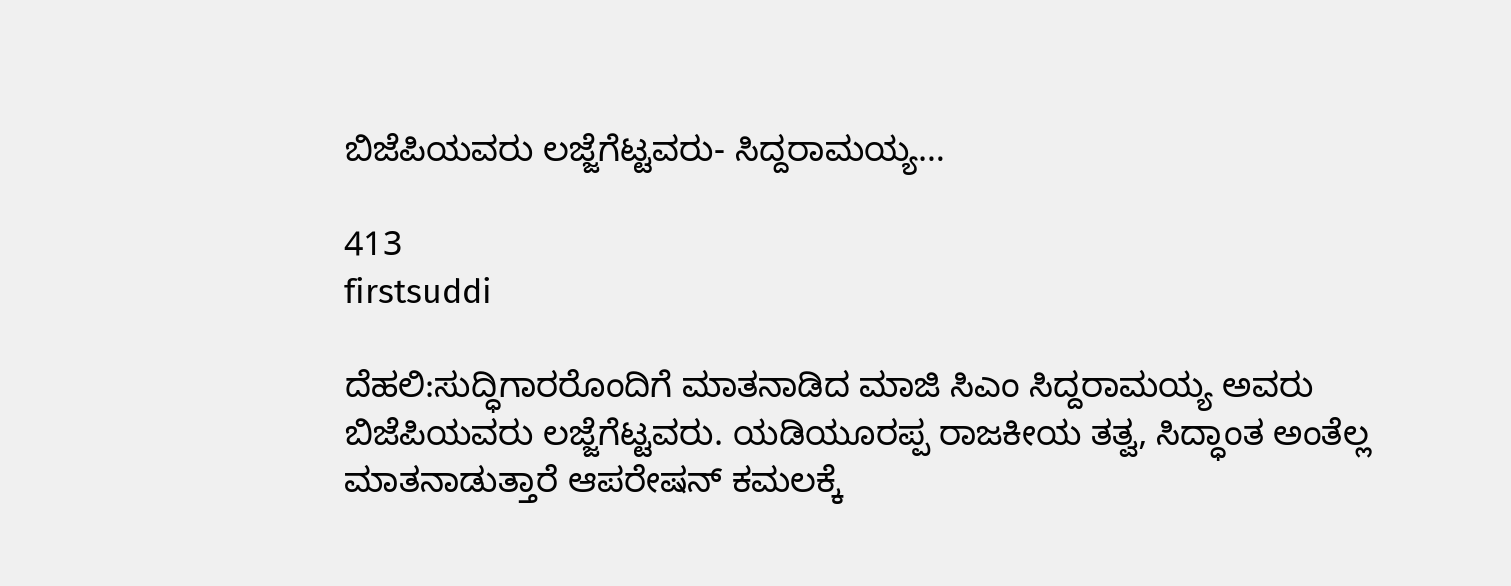ಬಿಜೆಪಿಯವರು ಲಜ್ಜೆಗೆಟ್ಟವರು- ಸಿದ್ದರಾಮಯ್ಯ…

413
firstsuddi

ದೆಹಲಿ:ಸುದ್ಧಿಗಾರರೊಂದಿಗೆ ಮಾತನಾಡಿದ ಮಾಜಿ ಸಿಎಂ ಸಿದ್ದರಾಮಯ್ಯ ಅವರು ಬಿಜೆಪಿಯವರು ಲಜ್ಜೆಗೆಟ್ಟವರು. ಯಡಿಯೂರಪ್ಪ ರಾಜಕೀಯ ತತ್ವ, ಸಿದ್ಧಾಂತ ಅಂತೆಲ್ಲ ಮಾತನಾಡುತ್ತಾರೆ ಆಪರೇಷನ್ ಕಮಲಕ್ಕೆ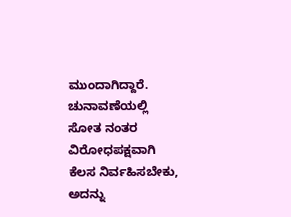ಮುಂದಾಗಿದ್ದಾರೆ. ಚುನಾವಣೆಯಲ್ಲಿ ಸೋತ ನಂತರ ವಿರೋಧಪಕ್ಷವಾಗಿ ಕೆಲಸ ನಿರ್ವಹಿಸಬೇಕು, ಅದನ್ನು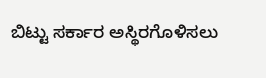ಬಿಟ್ಟು ಸರ್ಕಾರ ಅಸ್ಥಿರಗೊಳಿಸಲು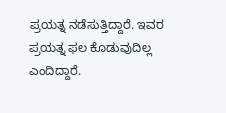ಪ್ರಯತ್ನ ನಡೆಸುತ್ತಿದ್ದಾರೆ. ಇವರ ಪ್ರಯತ್ನ ಫಲ ಕೊಡುವುದಿಲ್ಲ ಎಂದಿದ್ದಾರೆ.